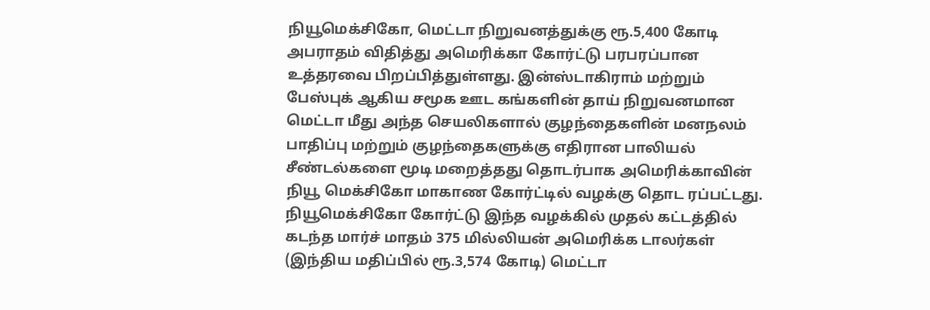நியூமெக்சிகோ, மெட்டா நிறுவனத்துக்கு ரூ.5,400 கோடி அபராதம் விதித்து அமெரிக்கா கோர்ட்டு பரபரப்பான உத்தரவை பிறப்பித்துள்ளது. இன்ஸ்டாகிராம் மற்றும் பேஸ்புக் ஆகிய சமூக ஊட கங்களின் தாய் நிறுவனமான மெட்டா மீது அந்த செயலிகளால் குழந்தைகளின் மனநலம் பாதிப்பு மற்றும் குழந்தைகளுக்கு எதிரான பாலியல் சீண்டல்களை மூடி மறைத்தது தொடர்பாக அமெரிக்காவின் நியூ மெக்சிகோ மாகாண கோர்ட்டில் வழக்கு தொட ரப்பட்டது. நியூமெக்சிகோ கோர்ட்டு இந்த வழக்கில் முதல் கட்டத்தில் கடந்த மார்ச் மாதம் 375 மில்லியன் அமெரிக்க டாலர்கள் (இந்திய மதிப்பில் ரூ.3,574 கோடி) மெட்டா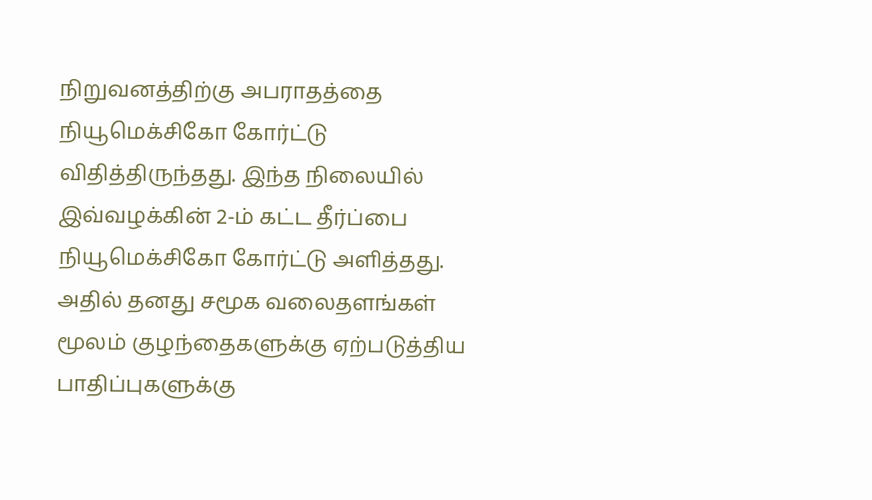நிறுவனத்திற்கு அபராதத்தை நியூமெக்சிகோ கோர்ட்டு விதித்திருந்தது. இந்த நிலையில் இவ்வழக்கின் 2-ம் கட்ட தீர்ப்பை நியூமெக்சிகோ கோர்ட்டு அளித்தது. அதில் தனது சமூக வலைதளங்கள் மூலம் குழந்தைகளுக்கு ஏற்படுத்திய பாதிப்புகளுக்கு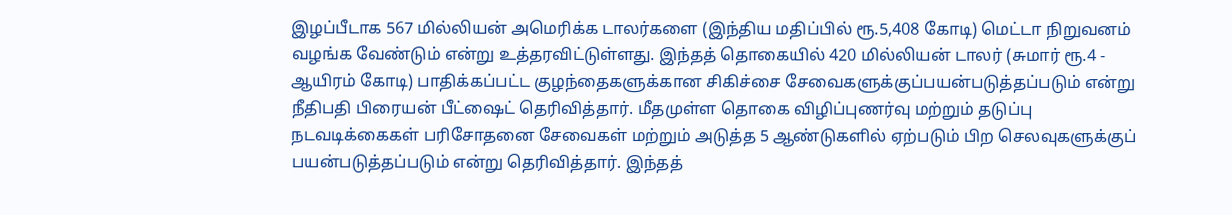இழப்பீடாக 567 மில்லியன் அமெரிக்க டாலர்களை (இந்திய மதிப்பில் ரூ.5,408 கோடி) மெட்டா நிறுவனம் வழங்க வேண்டும் என்று உத்தரவிட்டுள்ளது. இந்தத் தொகையில் 420 மில்லியன் டாலர் (சுமார் ரூ.4 - ஆயிரம் கோடி) பாதிக்கப்பட்ட குழந்தைகளுக்கான சிகிச்சை சேவைகளுக்குப்பயன்படுத்தப்படும் என்று நீதிபதி பிரையன் பீட்ஷைட் தெரிவித்தார். மீதமுள்ள தொகை விழிப்புணர்வு மற்றும் தடுப்பு நடவடிக்கைகள் பரிசோதனை சேவைகள் மற்றும் அடுத்த 5 ஆண்டுகளில் ஏற்படும் பிற செலவுகளுக்குப் பயன்படுத்தப்படும் என்று தெரிவித்தார். இந்தத்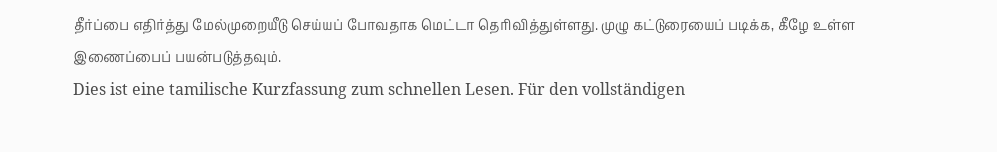தீர்ப்பை எதிர்த்து மேல்முறையீடு செய்யப் போவதாக மெட்டா தெரிவித்துள்ளது. முழு கட்டுரையைப் படிக்க, கீழே உள்ள இணைப்பைப் பயன்படுத்தவும்.
Dies ist eine tamilische Kurzfassung zum schnellen Lesen. Für den vollständigen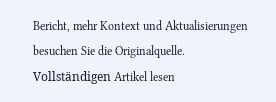Bericht, mehr Kontext und Aktualisierungen besuchen Sie die Originalquelle.
Vollständigen Artikel lesen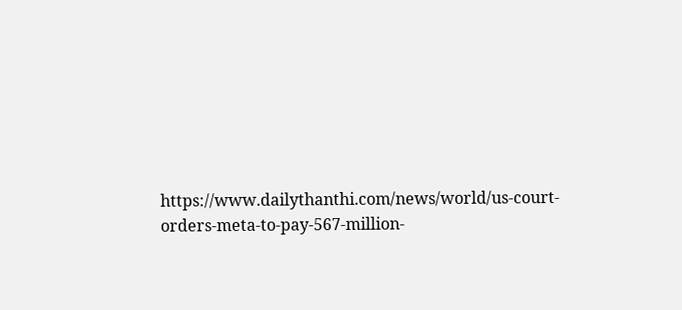https://www.dailythanthi.com/news/world/us-court-orders-meta-to-pay-567-million-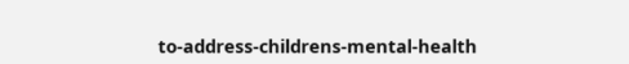to-address-childrens-mental-health